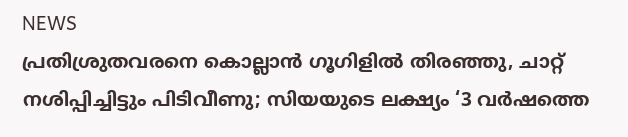NEWS
പ്രതിശ്രുതവരനെ കൊല്ലാൻ ഗൂഗിളിൽ തിരഞ്ഞു, ചാറ്റ് നശിപ്പിച്ചിട്ടും പിടിവീണു; സിയയുടെ ലക്ഷ്യം ‘3 വർഷത്തെ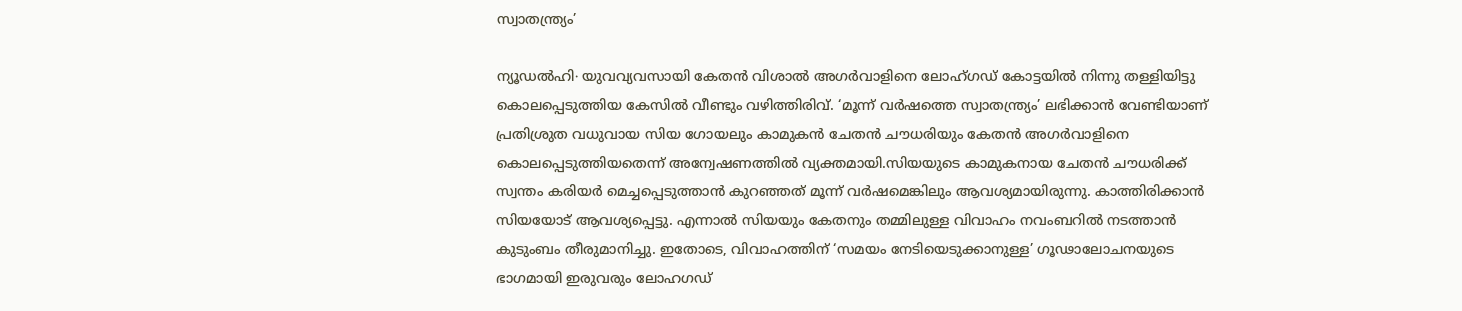സ്വാതന്ത്ര്യം’

ന്യൂഡൽഹി∙ യുവവ്യവസായി കേതൻ വിശാൽ അഗർവാളിനെ ലോഹ്ഗഡ് കോട്ടയിൽ നിന്നു തള്ളിയിട്ടു കൊലപ്പെടുത്തിയ കേസിൽ വീണ്ടും വഴിത്തിരിവ്. ‘മൂന്ന് വർഷത്തെ സ്വാതന്ത്ര്യം’ ലഭിക്കാൻ വേണ്ടിയാണ് പ്രതിശ്രുത വധുവായ സിയ ഗോയലും കാമുകൻ ചേതൻ ചൗധരിയും കേതൻ അഗർവാളിനെ കൊലപ്പെടുത്തിയതെന്ന് അന്വേഷണത്തിൽ വ്യക്തമായി.സിയയുടെ കാമുകനായ ചേതൻ ചൗധരിക്ക് സ്വന്തം കരിയർ മെച്ചപ്പെടുത്താൻ കുറഞ്ഞത് മൂന്ന് വർഷമെങ്കിലും ആവശ്യമായിരുന്നു. കാത്തിരിക്കാൻ സിയയോട് ആവശ്യപ്പെട്ടു. എന്നാൽ സിയയും കേതനും തമ്മിലുള്ള വിവാഹം നവംബറിൽ നടത്താൻ കുടുംബം തീരുമാനിച്ചു. ഇതോടെ, വിവാഹത്തിന് ‘സമയം നേടിയെടുക്കാനുള്ള’ ഗൂഢാലോചനയുടെ ഭാഗമായി ഇരുവരും ലോഹഗഡ്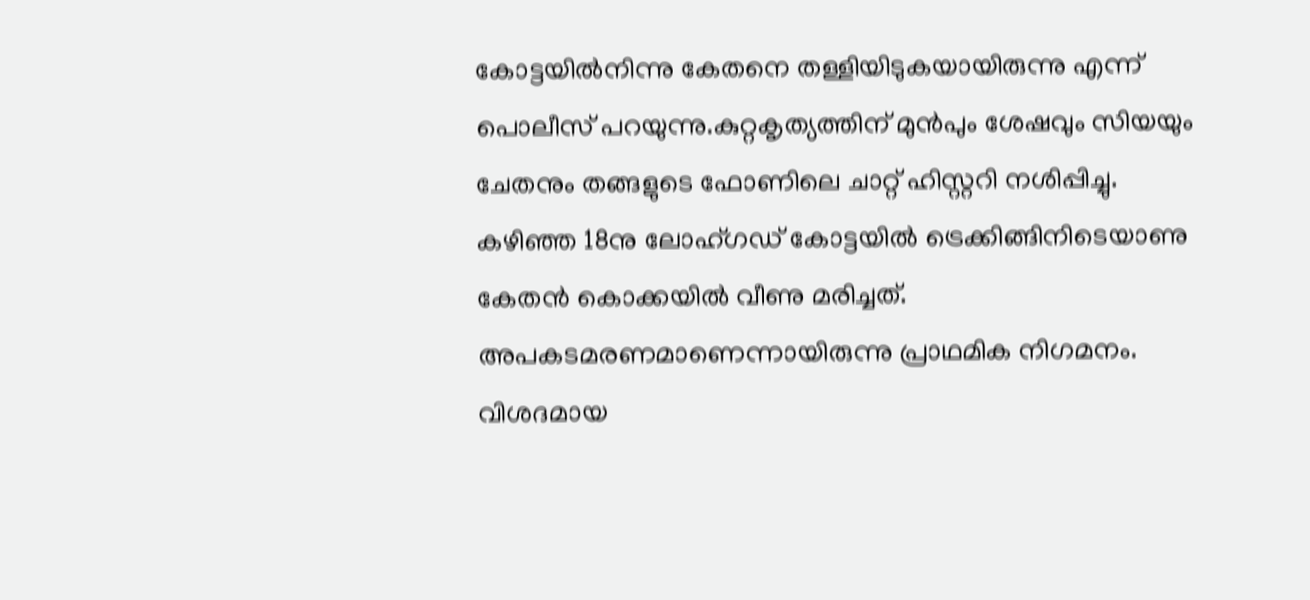കോട്ടയിൽനിന്നു കേതനെ തള്ളിയിടുകയായിരുന്നു എന്ന് പൊലീസ് പറയുന്നു.കുറ്റകൃത്യത്തിന് മുൻപും ശേഷവും സിയയും ചേതനും തങ്ങളുടെ ഫോണിലെ ചാറ്റ് ഹിസ്റ്ററി നശിപ്പിച്ചു. കഴിഞ്ഞ 18നു ലോഹ്ഗഡ് കോട്ടയിൽ ട്രെക്കിങ്ങിനിടെയാണു കേതൻ കൊക്കയിൽ വീണു മരിച്ചത്. അപകടമരണമാണെന്നായിരുന്നു പ്രാഥമിക നിഗമനം. വിശദമായ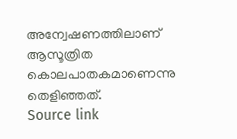അന്വേഷണത്തിലാണ് ആസൂത്രിത കൊലപാതകമാണെന്നു തെളിഞ്ഞത്.
Source link